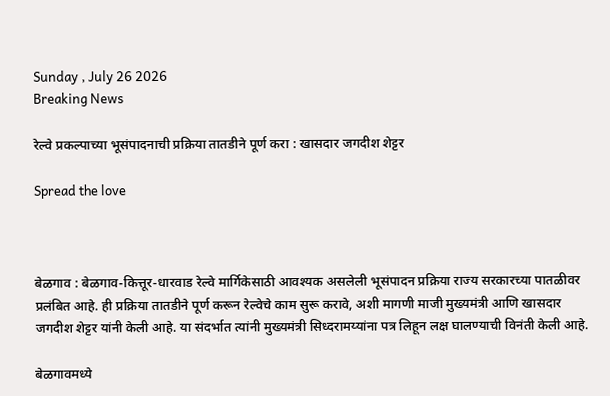Sunday , July 26 2026
Breaking News

रेल्वे प्रकल्पाच्या भूसंपादनाची प्रक्रिया तातडीने पूर्ण करा : खासदार जगदीश शेट्टर

Spread the love



बेळगाव : बेळगाव-कित्तूर-धारवाड रेल्वे मार्गिकेसाठी आवश्यक असलेली भूसंपादन प्रक्रिया राज्य सरकारच्या पातळीवर प्रलंबित आहे. ही प्रक्रिया तातडीने पूर्ण करून रेल्वेचे काम सुरू करावे, अशी मागणी माजी मुख्यमंत्री आणि खासदार जगदीश शेट्टर यांनी केली आहे. या संदर्भात त्यांनी मुख्यमंत्री सिध्दरामय्यांना पत्र लिहून लक्ष घालण्याची विनंती केली आहे.

बेळगावमध्ये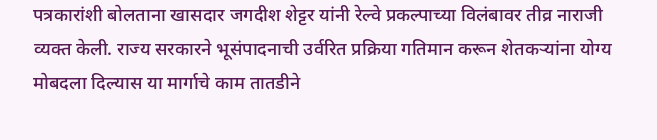पत्रकारांशी बोलताना खासदार जगदीश शेट्टर यांनी रेल्वे प्रकल्पाच्या विलंबावर तीव्र नाराजी व्यक्त केली. राज्य सरकारने भूसंपादनाची उर्वरित प्रक्रिया गतिमान करून शेतकऱ्यांना योग्य मोबदला दिल्यास या मार्गाचे काम तातडीने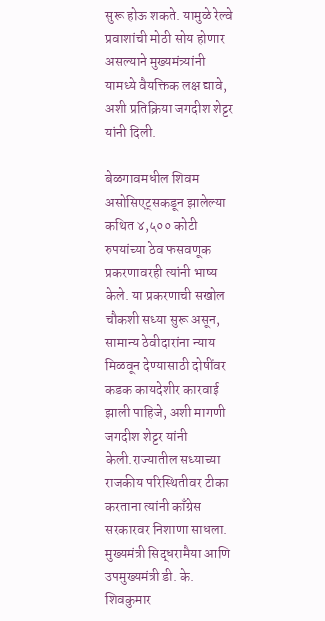सुरू होऊ शकते. यामुळे रेल्वे प्रवाशांची मोठी सोय होणार असल्याने मुख्यमंत्र्यांनी यामध्ये वैयक्तिक लक्ष द्यावे, अशी प्रतिक्रिया जगदीश शेट्टर यांनी दिली.

बेळगावमधील शिवम असोसिएट्सकडून झालेल्या कथित ४,५०० कोटी रुपयांच्या ठेव फसवणूक प्रकरणावरही त्यांनी भाष्य केले. या प्रकरणाची सखोल चौकशी सध्या सुरू असून, सामान्य ठेवीदारांना न्याय मिळवून देण्यासाठी दोषींवर कडक कायदेशीर कारवाई झाली पाहिजे, अशी मागणी जगदीश शेट्टर यांनी केली.राज्यातील सध्याच्या राजकीय परिस्थितीवर टीका करताना त्यांनी काँग्रेस सरकारवर निशाणा साधला. मुख्यमंत्री सिद्धरामैया आणि उपमुख्यमंत्री डी. के. शिवकुमार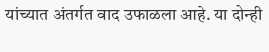यांच्यात अंतर्गत वाद उफाळला आहे. या दोन्ही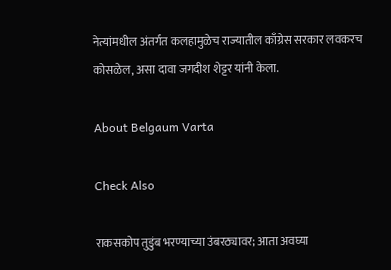नेत्यांमधील अंतर्गत कलहामुळेच राज्यातील काँग्रेस सरकार लवकरच कोसळेल, असा दावा जगदीश शेट्टर यांनी केला.

About Belgaum Varta

Check Also

राकसकोप तुडुंब भरण्याच्या उंबरठ्यावर; आता अवघ्या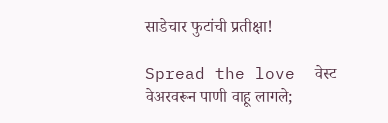साडेचार फुटांची प्रतीक्षा!

Spread the love  वेस्ट वेअरवरून पाणी वाहू लागले;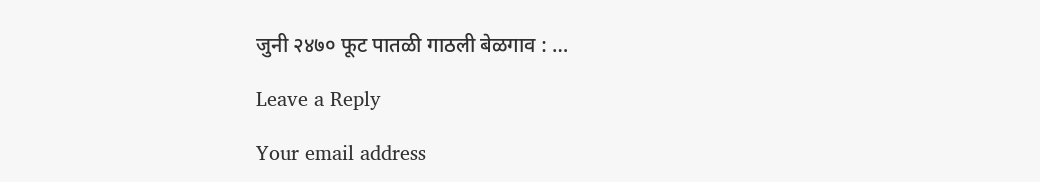जुनी २४७० फूट पातळी गाठली बेळगाव : …

Leave a Reply

Your email address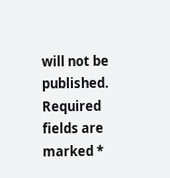will not be published. Required fields are marked *